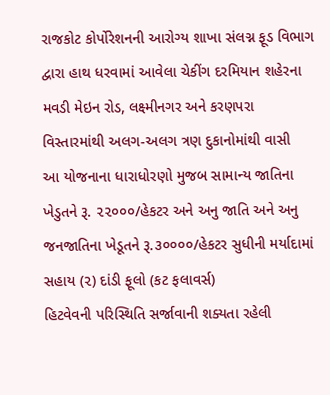રાજકોટ કોર્પોરેશનની આરોગ્ય શાખા સંલગ્ન ફૂડ વિભાગ દ્વારા હાથ ધરવામાં આવેલા ચેકીંગ દરમિયાન શહેરના મવડી મેઇન રોડ, લક્ષ્મીનગર અને કરણપરા વિસ્તારમાંથી અલગ-અલગ ત્રણ દુકાનોમાંથી વાસી
આ યોજનાના ધારાધોરણો મુજબ સામાન્ય જાતિના ખેડુતને રૂ. ૨૨૦૦૦/હેકટર અને અનુ જાતિ અને અનુ જનજાતિના ખેડૂતને રૂ.૩૦૦૦૦/હેકટર સુધીની મર્યાદામાં સહાય (૨) દાંડી ફૂલો (કટ ફલાવર્સ)
હિટવેવની પરિસ્થિતિ સર્જાવાની શક્યતા રહેલી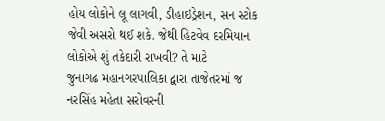હોય લોકોને લૂ લાગવી, ડીહાઇડ્રેશન, સન સ્ટોક જેવી અસરો થઈ શકે. જેથી હિટવેવ દરમિયાન લોકોએ શું તકેદારી રાખવી? તે માટે
જુનાગઢ મહાનગરપાલિકા દ્વારા તાજેતરમાં જ નરસિંહ મહેતા સરોવરની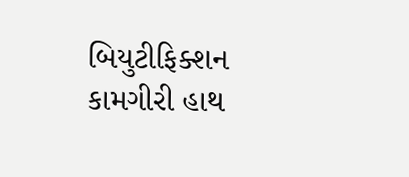બિયુટીફિક્શન કામગીરી હાથ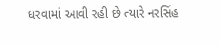ધરવામાં આવી રહી છે ત્યારે નરસિંહ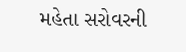મહેતા સરોવરની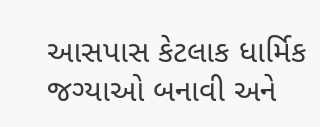આસપાસ કેટલાક ધાર્મિક જગ્યાઓ બનાવી અને